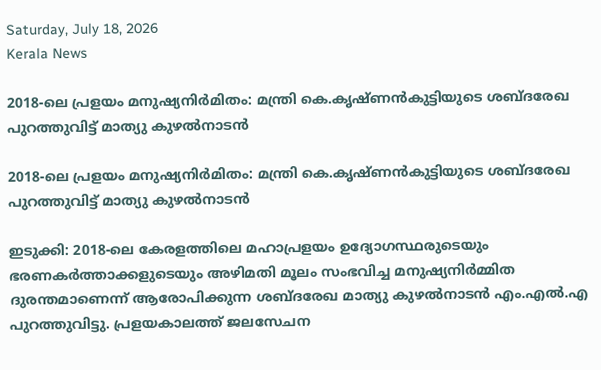Saturday, July 18, 2026
Kerala News

2018-ലെ പ്രളയം മനുഷ്യനിര്‍മിതം: മന്ത്രി കെ.കൃഷ്ണന്‍കുട്ടിയുടെ ശബ്ദരേഖ പുറത്തുവിട്ട് മാത്യു കുഴല്‍നാടന്‍

2018-ലെ പ്രളയം മനുഷ്യനിര്‍മിതം: മന്ത്രി കെ.കൃഷ്ണന്‍കുട്ടിയുടെ ശബ്ദരേഖ പുറത്തുവിട്ട് മാത്യു കുഴല്‍നാടന്‍

ഇടുക്കി: 2018-ലെ കേരളത്തിലെ മഹാപ്രളയം ഉദ്യോഗസ്ഥരുടെയും ഭരണകര്‍ത്താക്കളുടെയും അഴിമതി മൂലം സംഭവിച്ച മനുഷ്യനിര്‍മ്മിത ദുരന്തമാണെന്ന് ആരോപിക്കുന്ന ശബ്ദരേഖ മാത്യു കുഴല്‍നാടന്‍ എം.എല്‍.എ പുറത്തുവിട്ടു. പ്രളയകാലത്ത് ജലസേചന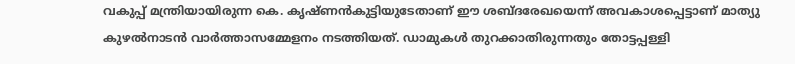വകുപ്പ് മന്ത്രിയായിരുന്ന കെ. കൃഷ്ണന്‍കുട്ടിയുടേതാണ് ഈ ശബ്ദരേഖയെന്ന് അവകാശപ്പെട്ടാണ് മാത്യു കുഴല്‍നാടന്‍ വാര്‍ത്താസമ്മേളനം നടത്തിയത്. ഡാമുകള്‍ തുറക്കാതിരുന്നതും തോട്ടപ്പള്ളി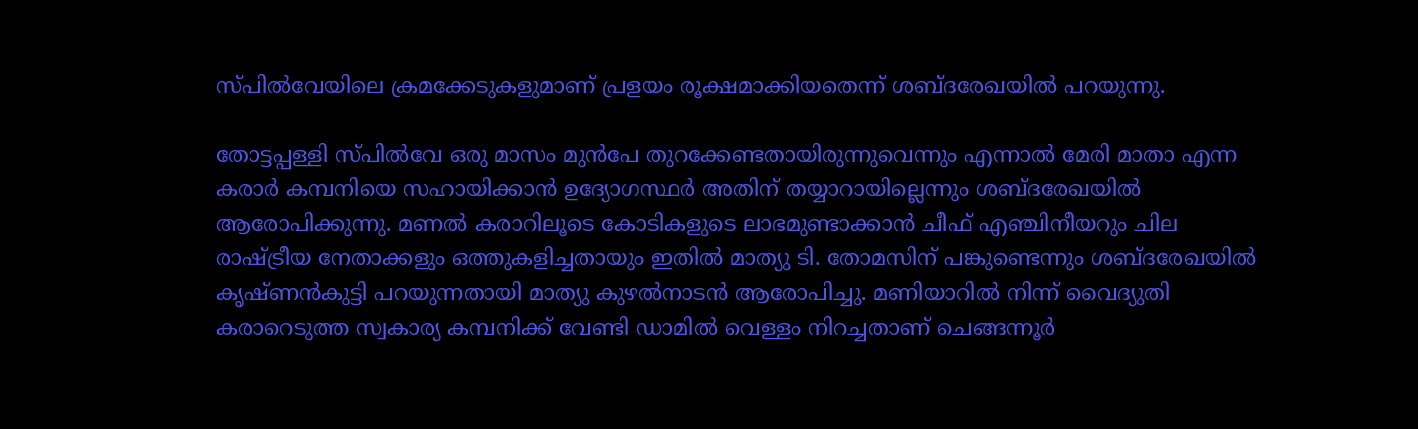സ്പില്‍വേയിലെ ക്രമക്കേടുകളുമാണ് പ്രളയം രൂക്ഷമാക്കിയതെന്ന് ശബ്ദരേഖയില്‍ പറയുന്നു.

തോട്ടപ്പള്ളി സ്പില്‍വേ ഒരു മാസം മുന്‍പേ തുറക്കേണ്ടതായിരുന്നുവെന്നും എന്നാല്‍ മേരി മാതാ എന്ന കരാര്‍ കമ്പനിയെ സഹായിക്കാന്‍ ഉദ്യോഗസ്ഥര്‍ അതിന് തയ്യാറായില്ലെന്നും ശബ്ദരേഖയില്‍ ആരോപിക്കുന്നു. മണല്‍ കരാറിലൂടെ കോടികളുടെ ലാഭമുണ്ടാക്കാന്‍ ചീഫ് എഞ്ചിനീയറും ചില രാഷ്ട്രീയ നേതാക്കളും ഒത്തുകളിച്ചതായും ഇതില്‍ മാത്യു ടി. തോമസിന് പങ്കുണ്ടെന്നും ശബ്ദരേഖയില്‍ കൃഷ്ണന്‍കുട്ടി പറയുന്നതായി മാത്യു കുഴല്‍നാടന്‍ ആരോപിച്ചു. മണിയാറില്‍ നിന്ന് വൈദ്യുതി കരാറെടുത്ത സ്വകാര്യ കമ്പനിക്ക് വേണ്ടി ഡാമില്‍ വെള്ളം നിറച്ചതാണ് ചെങ്ങന്നൂര്‍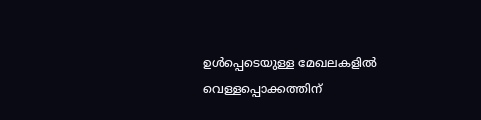ഉള്‍പ്പെടെയുള്ള മേഖലകളില്‍ വെള്ളപ്പൊക്കത്തിന്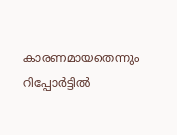കാരണമായതെന്നും റിപ്പോര്‍ട്ടില്‍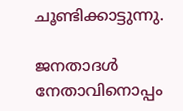ചൂണ്ടിക്കാട്ടുന്നു.

ജനതാദള്‍ നേതാവിനൊപ്പം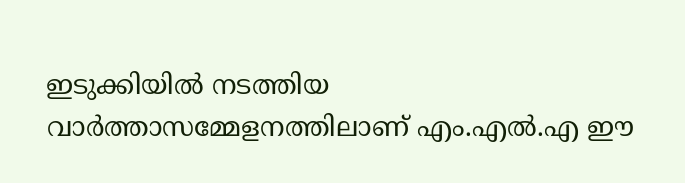ഇടുക്കിയില്‍ നടത്തിയ വാര്‍ത്താസമ്മേളനത്തിലാണ് എം.എല്‍.എ ഈ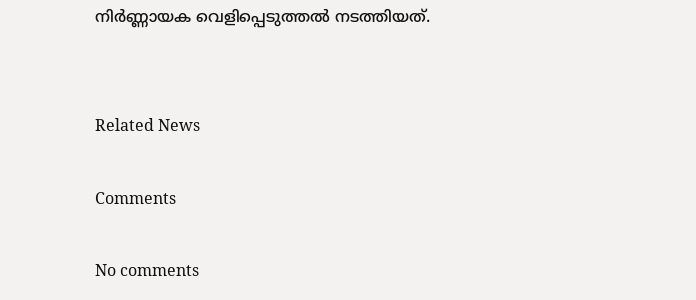നിര്‍ണ്ണായക വെളിപ്പെടുത്തല്‍ നടത്തിയത്.


Related News

Comments

No comments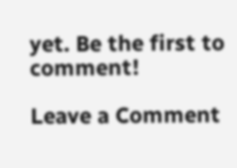yet. Be the first to comment!

Leave a Comment